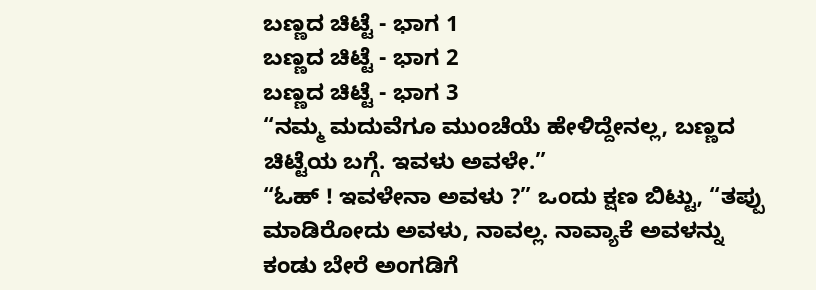ಬಣ್ಣದ ಚಿಟ್ಟೆ - ಭಾಗ 1
ಬಣ್ಣದ ಚಿಟ್ಟೆ - ಭಾಗ 2
ಬಣ್ಣದ ಚಿಟ್ಟೆ - ಭಾಗ 3
“ನಮ್ಮ ಮದುವೆಗೂ ಮುಂಚೆಯೆ ಹೇಳಿದ್ದೇನಲ್ಲ, ಬಣ್ಣದ ಚಿಟ್ಟೆಯ ಬಗ್ಗೆ. ಇವಳು ಅವಳೇ.”
“ಓಹ್ ! ಇವಳೇನಾ ಅವಳು ?” ಒಂದು ಕ್ಷಣ ಬಿಟ್ಟು, “ತಪ್ಪು ಮಾಡಿರೋದು ಅವಳು, ನಾವಲ್ಲ. ನಾವ್ಯಾಕೆ ಅವಳನ್ನು ಕಂಡು ಬೇರೆ ಅಂಗಡಿಗೆ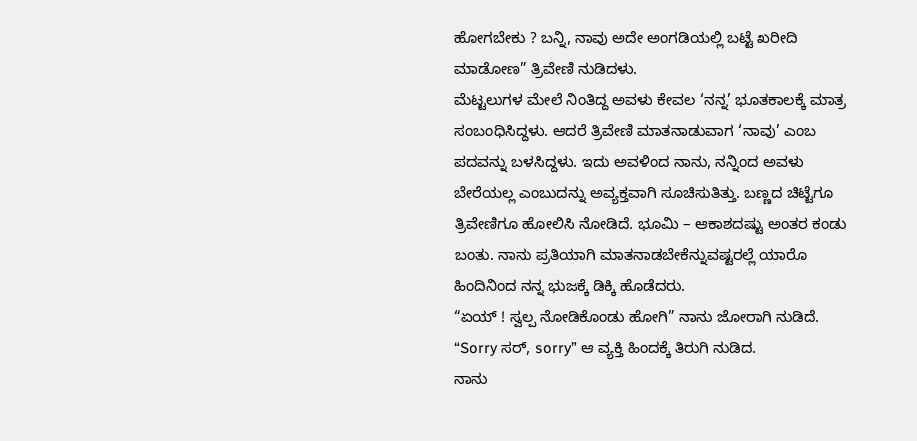ಹೋಗಬೇಕು ? ಬನ್ನಿ, ನಾವು ಅದೇ ಅಂಗಡಿಯಲ್ಲಿ ಬಟ್ಟೆ ಖರೀದಿ ಮಾಡೋಣ” ತ್ರಿವೇಣಿ ನುಡಿದಳು.
ಮೆಟ್ಟಲುಗಳ ಮೇಲೆ ನಿಂತಿದ್ದ ಅವಳು ಕೇವಲ ‘ನನ್ನ’ ಭೂತಕಾಲಕ್ಕೆ ಮಾತ್ರ ಸಂಬಂಧಿಸಿದ್ದಳು. ಆದರೆ ತ್ರಿವೇಣಿ ಮಾತನಾಡುವಾಗ ‘ನಾವು’ ಎಂಬ ಪದವನ್ನು ಬಳಸಿದ್ದಳು. ಇದು ಅವಳಿಂದ ನಾನು, ನನ್ನಿಂದ ಅವಳು ಬೇರೆಯಲ್ಲ ಎಂಬುದನ್ನು ಅವ್ಯಕ್ತವಾಗಿ ಸೂಚಿಸುತಿತ್ತು. ಬಣ್ಣದ ಚಿಟ್ಟೆಗೂ ತ್ರಿವೇಣಿಗೂ ಹೋಲಿಸಿ ನೋಡಿದೆ. ಭೂಮಿ – ಆಕಾಶದಷ್ಟು ಅಂತರ ಕಂಡು ಬಂತು. ನಾನು ಪ್ರತಿಯಾಗಿ ಮಾತನಾಡಬೇಕೆನ್ನುವಷ್ಟರಲ್ಲೆ ಯಾರೊ ಹಿಂದಿನಿಂದ ನನ್ನ ಭುಜಕ್ಕೆ ಡಿಕ್ಕಿ ಹೊಡೆದರು.
“ಏಯ್ ! ಸ್ವಲ್ಪ ನೋಡಿಕೊಂಡು ಹೋಗಿ” ನಾನು ಜೋರಾಗಿ ನುಡಿದೆ.
“Sorry ಸರ್, sorry” ಆ ವ್ಯಕ್ತಿ ಹಿಂದಕ್ಕೆ ತಿರುಗಿ ನುಡಿದ.
ನಾನು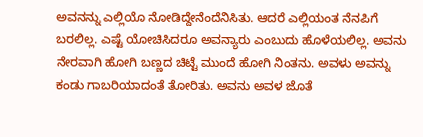ಅವನನ್ನು ಎಲ್ಲಿಯೊ ನೋಡಿದ್ದೇನೆಂದೆನಿಸಿತು. ಆದರೆ ಎಲ್ಲಿಯಂತ ನೆನಪಿಗೆ ಬರಲಿಲ್ಲ. ಎಷ್ಟೆ ಯೋಚಿಸಿದರೂ ಅವನ್ಯಾರು ಎಂಬುದು ಹೊಳೆಯಲಿಲ್ಲ. ಅವನು ನೇರವಾಗಿ ಹೋಗಿ ಬಣ್ಣದ ಚಿಟ್ಟೆ ಮುಂದೆ ಹೋಗಿ ನಿಂತನು. ಅವಳು ಅವನ್ನು ಕಂಡು ಗಾಬರಿಯಾದಂತೆ ತೋರಿತು. ಅವನು ಅವಳ ಜೊತೆ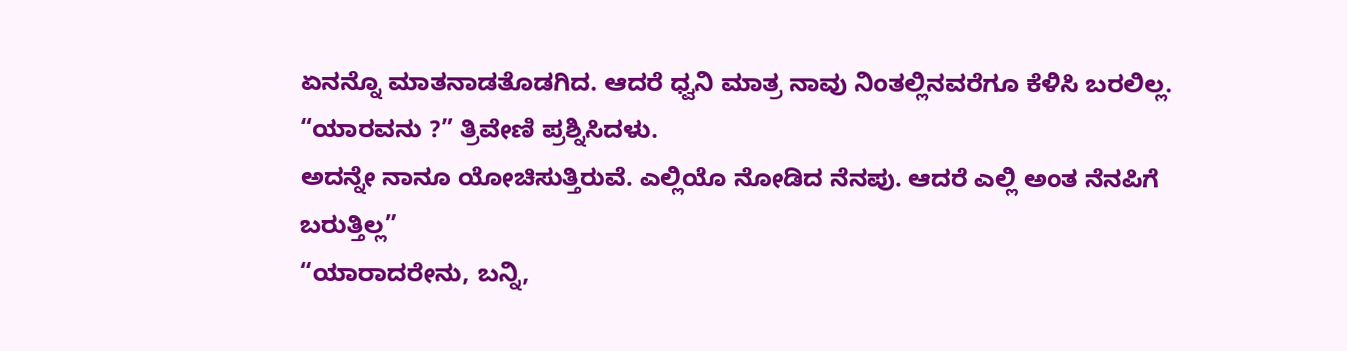ಏನನ್ನೊ ಮಾತನಾಡತೊಡಗಿದ. ಆದರೆ ಧ್ವನಿ ಮಾತ್ರ ನಾವು ನಿಂತಲ್ಲಿನವರೆಗೂ ಕೆಳಿಸಿ ಬರಲಿಲ್ಲ.
“ಯಾರವನು ?” ತ್ರಿವೇಣಿ ಪ್ರಶ್ನಿಸಿದಳು.
ಅದನ್ನೇ ನಾನೂ ಯೋಚಿಸುತ್ತಿರುವೆ. ಎಲ್ಲಿಯೊ ನೋಡಿದ ನೆನಪು. ಆದರೆ ಎಲ್ಲಿ ಅಂತ ನೆನಪಿಗೆ ಬರುತ್ತಿಲ್ಲ”
“ಯಾರಾದರೇನು, ಬನ್ನಿ,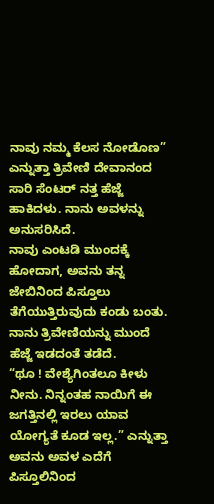ನಾವು ನಮ್ಮ ಕೆಲಸ ನೋಡೊಣ” ಎನ್ನುತ್ತಾ ತ್ರಿವೇಣಿ ದೇವಾನಂದ ಸಾರಿ ಸೆಂಟರ್ ನತ್ತ ಹೆಜ್ಜೆ ಹಾಕಿದಳು. ನಾನು ಅವಳನ್ನು ಅನುಸರಿಸಿದೆ.
ನಾವು ಎಂಟಡಿ ಮುಂದಕ್ಕೆ ಹೋದಾಗ, ಅವನು ತನ್ನ ಜೇಬಿನಿಂದ ಪಿಸ್ತೂಲು ತೆಗೆಯುತ್ತಿರುವುದು ಕಂಡು ಬಂತು. ನಾನು ತ್ರಿವೇಣಿಯನ್ನು ಮುಂದೆ ಹೆಜ್ಜೆ ಇಡದಂತೆ ತಡೆದೆ.
“ಥೂ ! ವೇಶ್ಯೆಗಿಂತಲೂ ಕೀಳು ನೀನು. ನಿನ್ನಂತಹ ನಾಯಿಗೆ ಈ ಜಗತ್ತಿನಲ್ಲಿ ಇರಲು ಯಾವ ಯೋಗ್ಯತೆ ಕೂಡ ಇಲ್ಲ.” ಎನ್ನುತ್ತಾ ಅವನು ಅವಳ ಎದೆಗೆ ಪಿಸ್ತೂಲಿನಿಂದ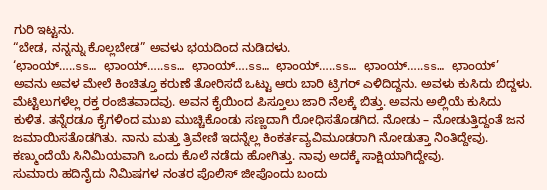ಗುರಿ ಇಟ್ಟನು.
“ಬೇಡ, ನನ್ನನ್ನು ಕೊಲ್ಲಬೇಡ” ಅವಳು ಭಯದಿಂದ ನುಡಿದಳು.
‘ಛಾಂಯ್…..ss… ಛಾಂಯ್…..ss… ಛಾಂಯ್….ss… ಛಾಂಯ್…..ss… ಛಾಂಯ್…..ss… ಛಾಂಯ್’
ಅವನು ಅವಳ ಮೇಲೆ ಕಿಂಚಿತ್ತೂ ಕರುಣೆ ತೋರಿಸದೆ ಒಟ್ಟು ಆರು ಬಾರಿ ಟ್ರಿಗರ್ ಎಳಿದಿದ್ದನು. ಅವಳು ಕುಸಿದು ಬಿದ್ದಳು. ಮೆಟ್ಟಿಲುಗಳೆಲ್ಲ ರಕ್ತ ರಂಜಿತವಾದವು. ಅವನ ಕೈಯಿಂದ ಪಿಸ್ತೂಲು ಜಾರಿ ನೆಲಕ್ಕೆ ಬಿತ್ತು. ಅವನು ಅಲ್ಲಿಯೆ ಕುಸಿದು ಕುಳಿತ. ತನ್ನೆರಡೂ ಕೈಗಳಿಂದ ಮುಖ ಮುಚ್ಚಿಕೊಂಡು ಸಣ್ಣದಾಗಿ ರೋಧಿಸತೊಡಗಿದ. ನೋಡು – ನೋಡುತ್ತಿದ್ದಂತೆ ಜನ ಜಮಾಯಿಸತೊಡಗಿತು. ನಾನು ಮತ್ತು ತ್ರಿವೇಣಿ ಇದನ್ನೆಲ್ಲ ಕಿಂಕರ್ತವ್ಯವಿಮೂಡರಾಗಿ ನೋಡುತ್ತಾ ನಿಂತಿದ್ದೇವು. ಕಣ್ಮುಂದೆಯೆ ಸಿನಿಮಿಯವಾಗಿ ಒಂದು ಕೊಲೆ ನಡೆದು ಹೋಗಿತ್ತು. ನಾವು ಅದಕ್ಕೆ ಸಾಕ್ಷಿಯಾಗಿದ್ದೇವು.
ಸುಮಾರು ಹದಿನೈದು ನಿಮಿಷಗಳ ನಂತರ ಪೊಲಿಸ್ ಜೀಪೊಂದು ಬಂದು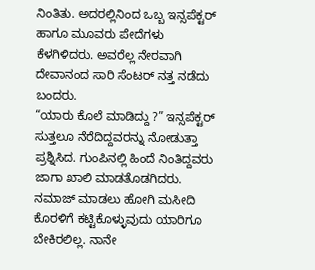ನಿಂತಿತು. ಅದರಲ್ಲಿನಿಂದ ಒಬ್ಬ ಇನ್ಸಪೆಕ್ಟರ್ ಹಾಗೂ ಮೂವರು ಪೇದೆಗಳು ಕೆಳಗಿಳಿದರು. ಅವರೆಲ್ಲ ನೇರವಾಗಿ ದೇವಾನಂದ ಸಾರಿ ಸೆಂಟರ್ ನತ್ತ ನಡೆದು ಬಂದರು.
“ಯಾರು ಕೊಲೆ ಮಾಡಿದ್ದು ?” ಇನ್ಸಪೆಕ್ಟರ್ ಸುತ್ತಲೂ ನೆರೆದಿದ್ದವರನ್ನು ನೋಡುತ್ತಾ ಪ್ರಶ್ನಿಸಿದ. ಗುಂಪಿನಲ್ಲಿ ಹಿಂದೆ ನಿಂತಿದ್ದವರು ಜಾಗಾ ಖಾಲಿ ಮಾಡತೊಡಗಿದರು. ನಮಾಜ್ ಮಾಡಲು ಹೋಗಿ ಮಸೀದಿ ಕೊರಳಿಗೆ ಕಟ್ಟಿಕೊಳ್ಳುವುದು ಯಾರಿಗೂ ಬೇಕಿರಲಿಲ್ಲ. ನಾನೇ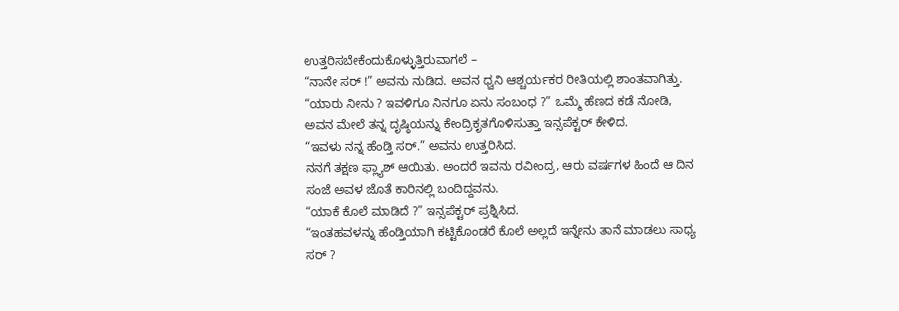ಉತ್ತರಿಸಬೇಕೆಂದುಕೊಳ್ಳುತ್ತಿರುವಾಗಲೆ –
“ನಾನೇ ಸರ್ !” ಅವನು ನುಡಿದ. ಅವನ ಧ್ವನಿ ಆಶ್ಚರ್ಯಕರ ರೀತಿಯಲ್ಲಿ ಶಾಂತವಾಗಿತ್ತು.
“ಯಾರು ನೀನು ? ಇವಳಿಗೂ ನಿನಗೂ ಏನು ಸಂಬಂಧ ?” ಒಮ್ಮೆ ಹೆಣದ ಕಡೆ ನೋಡಿ, ಅವನ ಮೇಲೆ ತನ್ನ ದೃಷ್ಠಿಯನ್ನು ಕೇಂದ್ರಿಕೃತಗೊಳಿಸುತ್ತಾ ಇನ್ಸಪೆಕ್ಟರ್ ಕೇಳಿದ.
“ಇವಳು ನನ್ನ ಹೆಂಡ್ತಿ ಸರ್.” ಅವನು ಉತ್ತರಿಸಿದ.
ನನಗೆ ತಕ್ಷಣ ಫ್ಲ್ಯಾಶ್ ಆಯಿತು. ಅಂದರೆ ಇವನು ರವೀಂದ್ರ, ಆರು ವರ್ಷಗಳ ಹಿಂದೆ ಆ ದಿನ ಸಂಜೆ ಅವಳ ಜೊತೆ ಕಾರಿನಲ್ಲಿ ಬಂದಿದ್ದವನು.
“ಯಾಕೆ ಕೊಲೆ ಮಾಡಿದೆ ?” ಇನ್ಸಪೆಕ್ಟರ್ ಪ್ರಶ್ನಿಸಿದ.
“ಇಂತಹವಳನ್ನು ಹೆಂಡ್ತಿಯಾಗಿ ಕಟ್ಟಿಕೊಂಡರೆ ಕೊಲೆ ಅಲ್ಲದೆ ಇನ್ನೇನು ತಾನೆ ಮಾಡಲು ಸಾಧ್ಯ ಸರ್ ?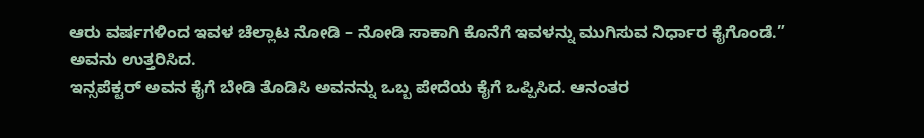ಆರು ವರ್ಷಗಳಿಂದ ಇವಳ ಚೆಲ್ಲಾಟ ನೋಡಿ – ನೋಡಿ ಸಾಕಾಗಿ ಕೊನೆಗೆ ಇವಳನ್ನು ಮುಗಿಸುವ ನಿರ್ಧಾರ ಕೈಗೊಂಡೆ.” ಅವನು ಉತ್ತರಿಸಿದ.
ಇನ್ಸಪೆಕ್ಟರ್ ಅವನ ಕೈಗೆ ಬೇಡಿ ತೊಡಿಸಿ ಅವನನ್ನು ಒಬ್ಬ ಪೇದೆಯ ಕೈಗೆ ಒಪ್ಪಿಸಿದ. ಆನಂತರ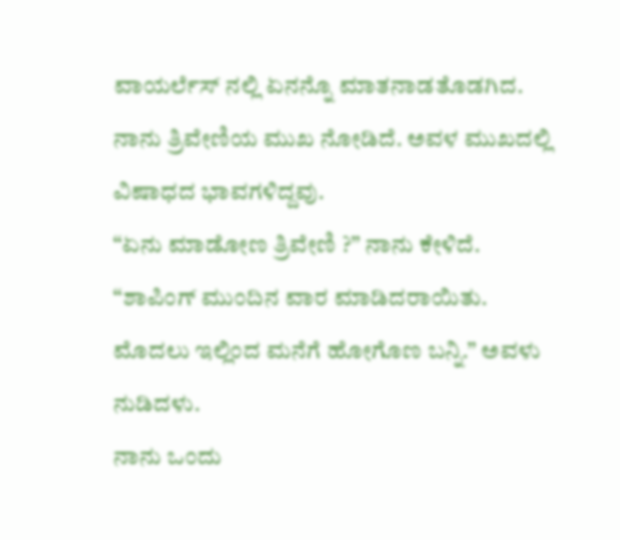ವಾಯರ್ಲೆಸ್ ನಲ್ಲಿ ಏನನ್ನೊ ಮಾತನಾಡತೊಡಗಿದ.
ನಾನು ತ್ರಿವೇಣಿಯ ಮುಖ ನೋಡಿದೆ. ಅವಳ ಮುಖದಲ್ಲಿ ವಿಷಾಧದ ಭಾವಗಳಿದ್ದವು.
“ಏನು ಮಾಡೋಣ ತ್ರಿವೇಣಿ ?” ನಾನು ಕೇಳಿದೆ.
“ಶಾಪಿಂಗ್ ಮುಂದಿನ ವಾರ ಮಾಡಿದರಾಯಿತು. ಮೊದಲು ಇಲ್ಲಿಂದ ಮನೆಗೆ ಹೋಗೊಣ ಬನ್ನಿ.” ಅವಳು ನುಡಿದಳು.
ನಾನು ಒಂದು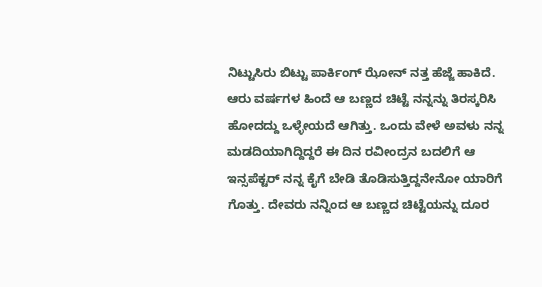ನಿಟ್ಟುಸಿರು ಬಿಟ್ಟು ಪಾರ್ಕಿಂಗ್ ಝೋನ್ ನತ್ತ ಹೆಜ್ಜೆ ಹಾಕಿದೆ. ಆರು ವರ್ಷಗಳ ಹಿಂದೆ ಆ ಬಣ್ಣದ ಚಿಟ್ಟೆ ನನ್ನನ್ನು ತಿರಸ್ಕರಿಸಿ ಹೋದದ್ದು ಒಳ್ಳೇಯದೆ ಆಗಿತ್ತು. ಒಂದು ವೇಳೆ ಅವಳು ನನ್ನ ಮಡದಿಯಾಗಿದ್ದಿದ್ದರೆ ಈ ದಿನ ರವೀಂದ್ರನ ಬದಲಿಗೆ ಆ ಇನ್ಸಪೆಕ್ಟರ್ ನನ್ನ ಕೈಗೆ ಬೇಡಿ ತೊಡಿಸುತ್ತಿದ್ದನೇನೋ ಯಾರಿಗೆ ಗೊತ್ತು. ದೇವರು ನನ್ನಿಂದ ಆ ಬಣ್ಣದ ಚಿಟ್ಟೆಯನ್ನು ದೂರ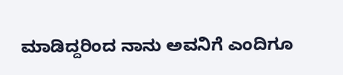ಮಾಡಿದ್ದರಿಂದ ನಾನು ಅವನಿಗೆ ಎಂದಿಗೂ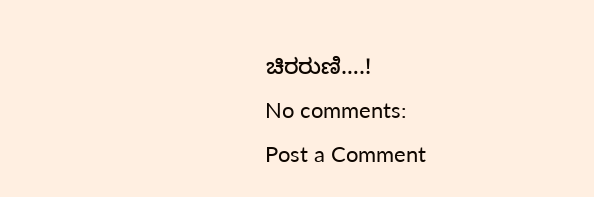ಚಿರರುಣಿ….!
No comments:
Post a Comment